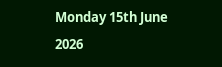Monday 15th June 2026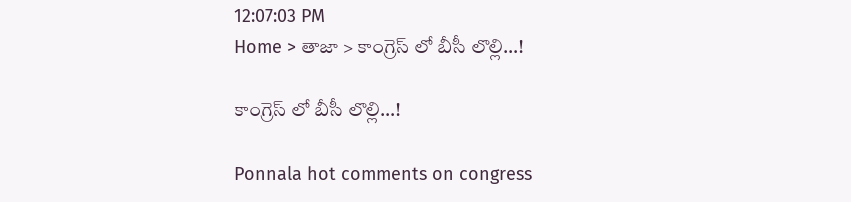12:07:03 PM
Home > తాజా > కాంగ్రెస్ లో బీసీ లొల్లి…!

కాంగ్రెస్ లో బీసీ లొల్లి…!

Ponnala hot comments on congress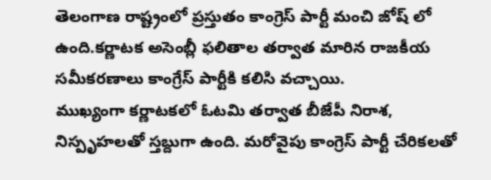తెలంగాణ రాష్ట్రంలో ప్రస్తుతం కాంగ్రెస్ పార్టీ మంచి జోష్ లో ఉంది.కర్ణాటక అసెంబ్లీ ఫలితాల తర్వాత మారిన రాజకీయ సమీకరణాలు కాంగ్రేస్ పార్టీకి కలిసి వచ్చాయి.
ముఖ్యంగా కర్ణాటకలో ఓటమి తర్వాత బీజేపీ నిరాశ, నిస్పృహలతో స్తబ్దుగా ఉంది. మరోవైపు కాంగ్రెస్ పార్టీ చేరికలతో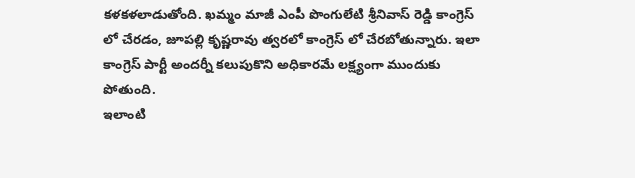కళకళలాడుతోంది. ఖమ్మం మాజీ ఎంపీ పొంగులేటి శ్రీనివాస్ రెడ్డి కాంగ్రెస్ లో చేరడం, జూపల్లి కృష్ణరావు త్వరలో కాంగ్రెస్ లో చేరబోతున్నారు. ఇలా కాంగ్రెస్ పార్టీ అందర్నీ కలుపుకొని అధికారమే లక్ష్యంగా ముందుకు పోతుంది.
ఇలాంటి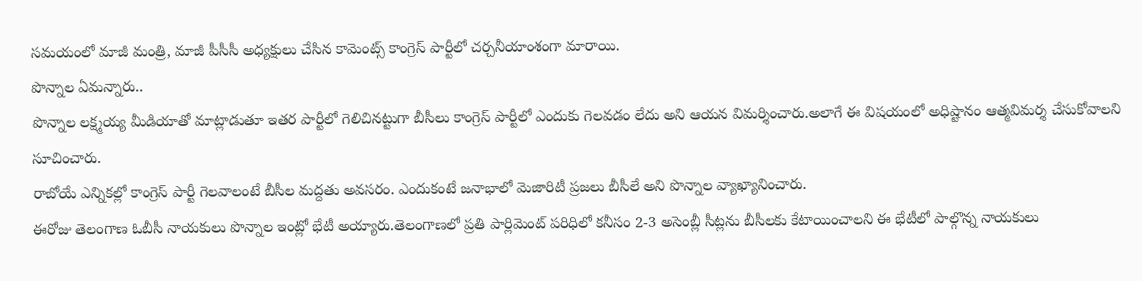సమయంలో మాజీ మంత్రి, మాజీ పీసీసీ అధ్యక్షులు చేసిన కామెంట్స్ కాంగ్రెస్ పార్టీలో చర్చనీయాంశంగా మారాయి.
పొన్నాల ఏమన్నారు..
పొన్నాల లక్ష్మయ్య మీడియాతో మాట్లాడుతూ ఇతర పార్టీలో గెలిచినట్టుగా బీసీలు కాంగ్రెస్ పార్టీలో ఎందుకు గెలవడం లేదు అని ఆయన విమర్శించారు.అలాగే ఈ విషయంలో అధిష్టానం ఆత్మవిమర్శ చేసుకోవాలని సూచించారు.
రాబోయే ఎన్నికల్లో కాంగ్రెస్ పార్టీ గెలవాలంటే బీసీల మద్దతు అవసరం. ఎందుకంటే జనాభాలో మెజారిటీ ప్రజలు బీసీలే అని పొన్నాల వ్యాఖ్యానించారు.
ఈరోజు తెలంగాణ ఓబీసీ నాయకులు పొన్నాల ఇంట్లో భేటీ అయ్యారు.తెలంగాణలో ప్రతి పార్లిమెంట్ పరిధిలో కనీసం 2-3 అసెంబ్లీ సీట్లను బీసీలకు కేటాయించాలని ఈ భేటీలో పాల్గొన్న నాయకులు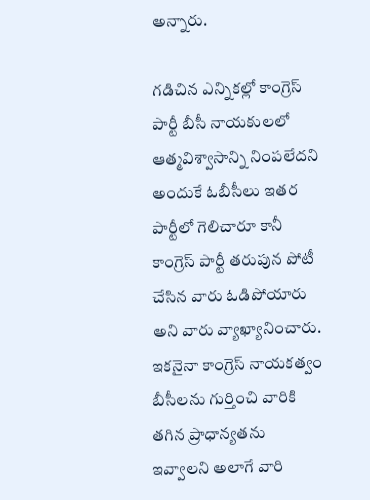అన్నారు.

గడిచిన ఎన్నికల్లో కాంగ్రెస్ పార్టీ బీసీ నాయకులలో ఆత్మవిశ్వాసాన్ని నింపలేదని అందుకే ఓబీసీలు ఇతర పార్టీలో గెలిచారూ కానీ కాంగ్రెస్ పార్టీ తరుపున పోటీ చేసిన వారు ఓడిపోయారు అని వారు వ్యాఖ్యానించారు.
ఇకనైనా కాంగ్రెస్ నాయకత్వం బీసీలను గుర్తించి వారికి తగిన ప్రాధాన్యతను ఇవ్వాలని అలాగే వారి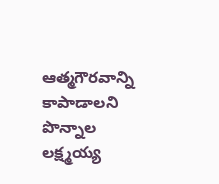ఆత్మగౌరవాన్ని కాపాడాలని పొన్నాల లక్ష్మయ్య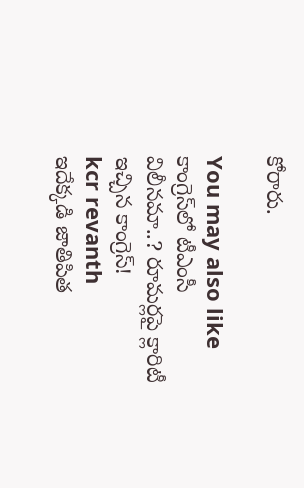కోరారు.

You may also like
కాంగ్రెస్‌లో టీఎంసీ విలీనమా..? రూమర్లపై క్లారిటీ ఇచ్చిన కాంగ్రెస్!
kcr revanth
ఇదేక్కడి జాతిపిత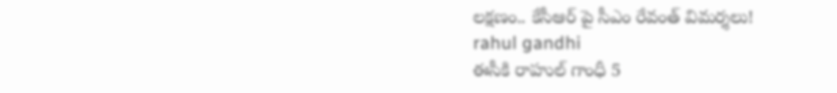లక్షణం.. కేసీఆర్ పై సీఎం రేవంత్ విమర్శలు!
rahul gandhi
ఈసీకి రాహుల్ గాంధీ 5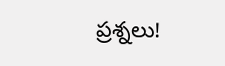ప్రశ్నలు!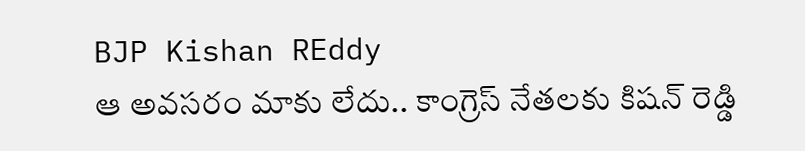BJP Kishan REddy
ఆ అవసరం మాకు లేదు.. కాంగ్రెస్ నేతలకు కిషన్ రెడ్డి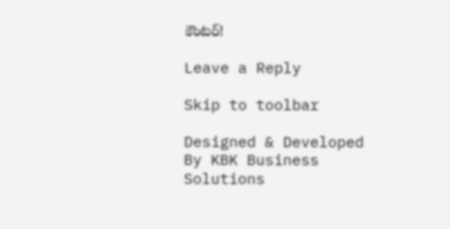కౌంటర్!

Leave a Reply

Skip to toolbar

Designed & Developed By KBK Business Solutions